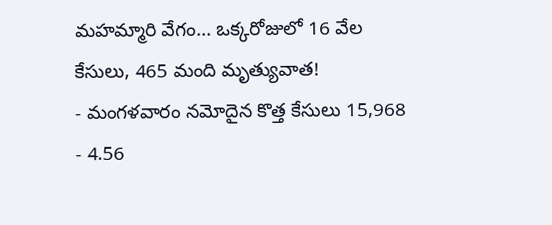మహమ్మారి వేగం... ఒక్కరోజులో 16 వేల కేసులు, 465 మంది మృత్యువాత!
- మంగళవారం నమోదైన కొత్త కేసులు 15,968
- 4.56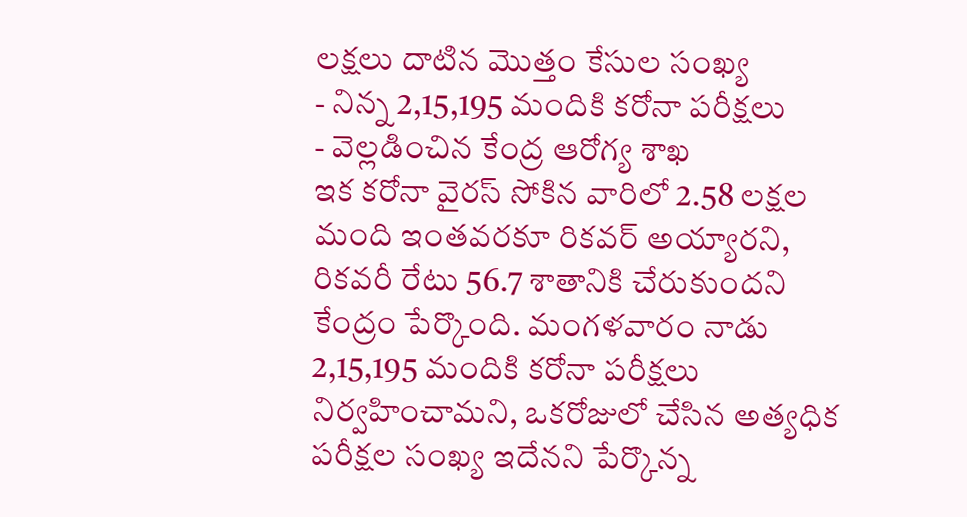లక్షలు దాటిన మొత్తం కేసుల సంఖ్య
- నిన్న 2,15,195 మందికి కరోనా పరీక్షలు
- వెల్లడించిన కేంద్ర ఆరోగ్య శాఖ
ఇక కరోనా వైరస్ సోకిన వారిలో 2.58 లక్షల మంది ఇంతవరకూ రికవర్ అయ్యారని, రికవరీ రేటు 56.7 శాతానికి చేరుకుందని కేంద్రం పేర్కొంది. మంగళవారం నాడు 2,15,195 మందికి కరోనా పరీక్షలు నిర్వహించామని, ఒకరోజులో చేసిన అత్యధిక పరీక్షల సంఖ్య ఇదేనని పేర్కొన్న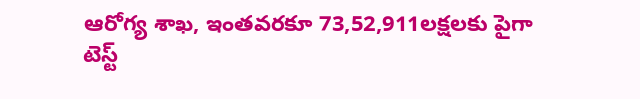ఆరోగ్య శాఖ, ఇంతవరకూ 73,52,911లక్షలకు పైగా టెస్ట్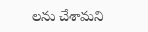లను చేశామని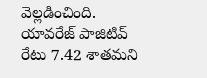వెల్లడించింది. యావరేజ్ పాజిటివ్ రేటు 7.42 శాతమని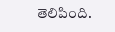తెలిపింది.